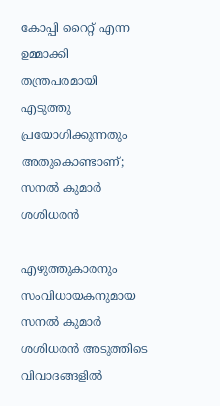കോപ്പി റൈറ്റ് എന്ന ഉമ്മാക്കി തന്ത്രപരമായി എടുത്തു പ്രയോഗിക്കുന്നതും അതുകൊണ്ടാണ്; സനല്‍ കുമാര്‍ ശശിധരന്‍

എഴുത്തുകാരനും സംവിധായകനുമായ സനല്‍ കുമാര്‍ ശശിധരന്‍ അടുത്തിടെ വിവാദങ്ങളില്‍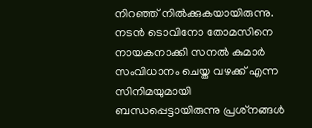നിറഞ്ഞ് നില്‍ക്കുകയായിരുന്നു. നടന്‍ ടൊവിനോ തോമസിനെ നായകനാക്കി സനല്‍ കുമാര്‍ സംവിധാനം ചെയ്ത വഴക്ക് എന്ന സിനിമയുമായി ബന്ധപ്പെട്ടായിരുന്നു പ്രശ്‌നങ്ങള്‍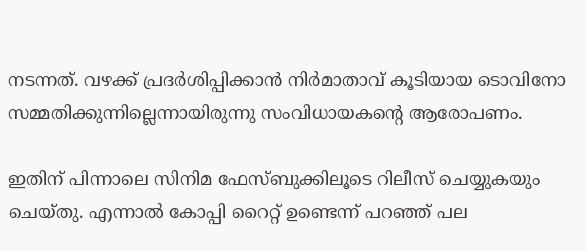നടന്നത്. വഴക്ക് പ്രദര്‍ശിപ്പിക്കാന്‍ നിര്‍മാതാവ് കൂടിയായ ടൊവിനോ സമ്മതിക്കുന്നില്ലെന്നായിരുന്നു സംവിധായകന്റെ ആരോപണം.

ഇതിന് പിന്നാലെ സിനിമ ഫേസ്ബുക്കിലൂടെ റിലീസ് ചെയ്യുകയും ചെയ്തു. എന്നാല്‍ കോപ്പി റൈറ്റ് ഉണ്ടെന്ന് പറഞ്ഞ് പല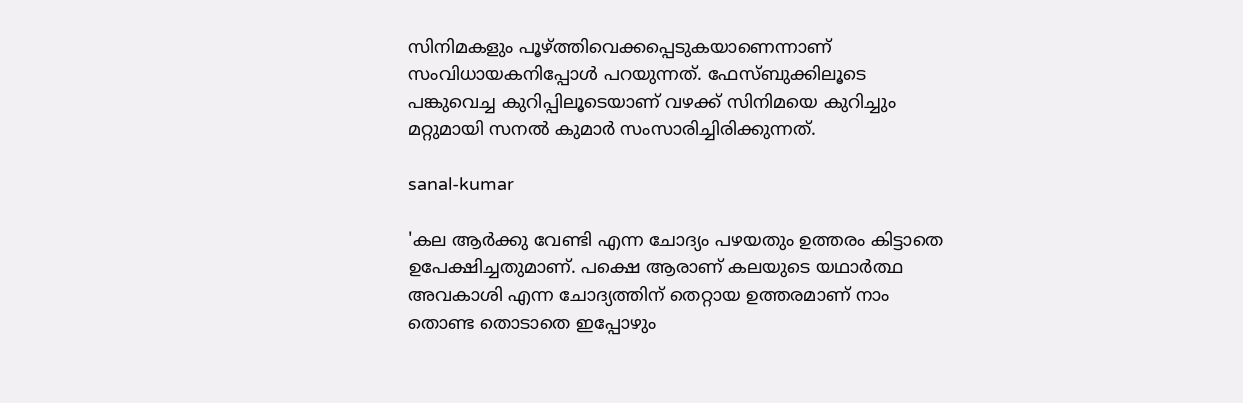സിനിമകളും പൂഴ്ത്തിവെക്കപ്പെടുകയാണെന്നാണ് സംവിധായകനിപ്പോള്‍ പറയുന്നത്. ഫേസ്ബുക്കിലൂടെ പങ്കുവെച്ച കുറിപ്പിലൂടെയാണ് വഴക്ക് സിനിമയെ കുറിച്ചും മറ്റുമായി സനല്‍ കുമാര്‍ സംസാരിച്ചിരിക്കുന്നത്.

sanal-kumar

'കല ആര്‍ക്കു വേണ്ടി എന്ന ചോദ്യം പഴയതും ഉത്തരം കിട്ടാതെ ഉപേക്ഷിച്ചതുമാണ്. പക്ഷെ ആരാണ് കലയുടെ യഥാര്‍ത്ഥ അവകാശി എന്ന ചോദ്യത്തിന് തെറ്റായ ഉത്തരമാണ് നാം തൊണ്ട തൊടാതെ ഇപ്പോഴും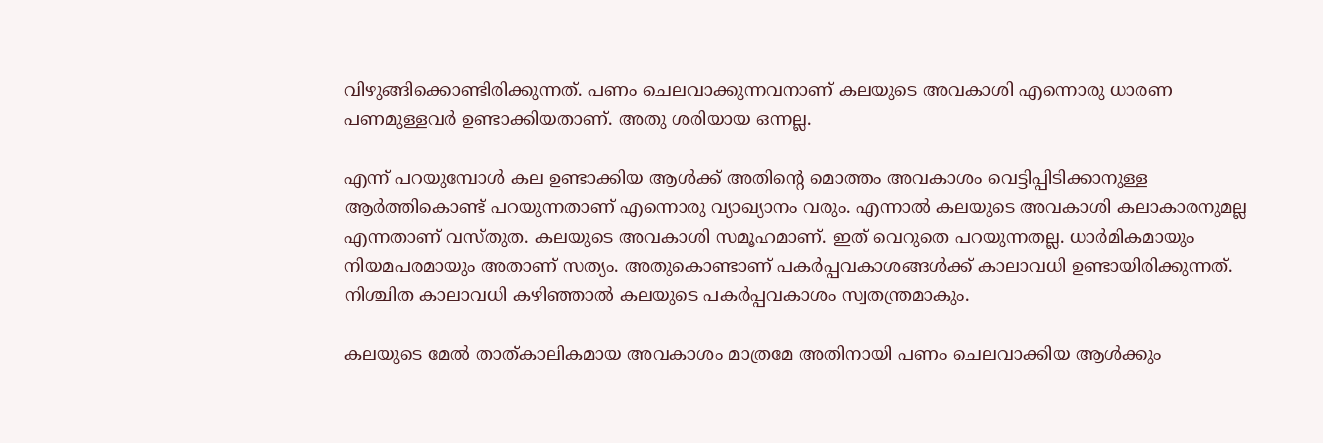വിഴുങ്ങിക്കൊണ്ടിരിക്കുന്നത്. പണം ചെലവാക്കുന്നവനാണ് കലയുടെ അവകാശി എന്നൊരു ധാരണ പണമുള്ളവര്‍ ഉണ്ടാക്കിയതാണ്. അതു ശരിയായ ഒന്നല്ല.

എന്ന് പറയുമ്പോള്‍ കല ഉണ്ടാക്കിയ ആള്‍ക്ക് അതിന്റെ മൊത്തം അവകാശം വെട്ടിപ്പിടിക്കാനുള്ള ആര്‍ത്തികൊണ്ട് പറയുന്നതാണ് എന്നൊരു വ്യാഖ്യാനം വരും. എന്നാല്‍ കലയുടെ അവകാശി കലാകാരനുമല്ല എന്നതാണ് വസ്തുത. കലയുടെ അവകാശി സമൂഹമാണ്. ഇത് വെറുതെ പറയുന്നതല്ല. ധാര്‍മികമായും നിയമപരമായും അതാണ് സത്യം. അതുകൊണ്ടാണ് പകര്‍പ്പവകാശങ്ങള്‍ക്ക് കാലാവധി ഉണ്ടായിരിക്കുന്നത്. നിശ്ചിത കാലാവധി കഴിഞ്ഞാല്‍ കലയുടെ പകര്‍പ്പവകാശം സ്വതന്ത്രമാകും.

കലയുടെ മേല്‍ താത്കാലികമായ അവകാശം മാത്രമേ അതിനായി പണം ചെലവാക്കിയ ആള്‍ക്കും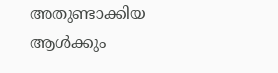അതുണ്ടാക്കിയ ആള്‍ക്കും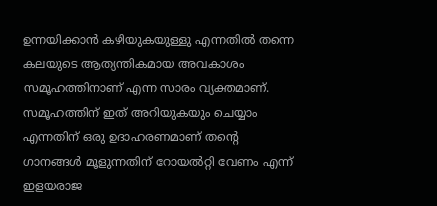ഉന്നയിക്കാന്‍ കഴിയുകയുള്ളു എന്നതില്‍ തന്നെ കലയുടെ ആത്യന്തികമായ അവകാശം സമൂഹത്തിനാണ് എന്ന സാരം വ്യക്തമാണ്. സമൂഹത്തിന് ഇത് അറിയുകയും ചെയ്യാം എന്നതിന് ഒരു ഉദാഹരണമാണ് തന്റെ ഗാനങ്ങള്‍ മൂളുന്നതിന് റോയല്‍റ്റി വേണം എന്ന് ഇളയരാജ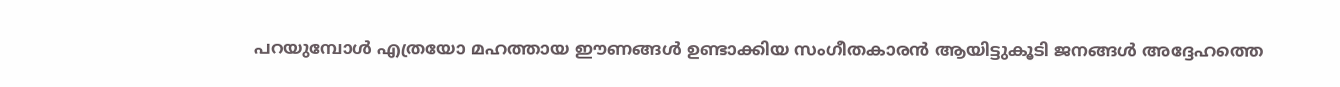പറയുമ്പോള്‍ എത്രയോ മഹത്തായ ഈണങ്ങള്‍ ഉണ്ടാക്കിയ സംഗീതകാരന്‍ ആയിട്ടുകൂടി ജനങ്ങള്‍ അദ്ദേഹത്തെ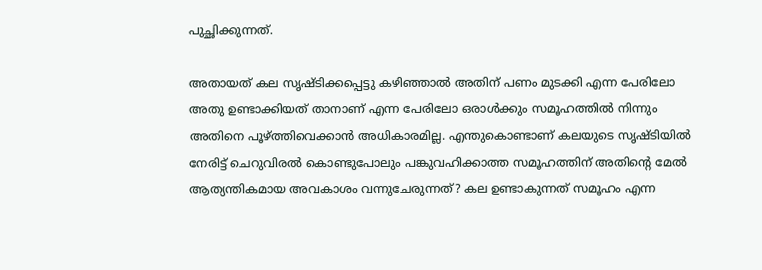പുച്ഛിക്കുന്നത്.

അതായത് കല സൃഷ്ടിക്കപ്പെട്ടു കഴിഞ്ഞാല്‍ അതിന് പണം മുടക്കി എന്ന പേരിലോ അതു ഉണ്ടാക്കിയത് താനാണ് എന്ന പേരിലോ ഒരാള്‍ക്കും സമൂഹത്തില്‍ നിന്നും അതിനെ പൂഴ്ത്തിവെക്കാന്‍ അധികാരമില്ല. എന്തുകൊണ്ടാണ് കലയുടെ സൃഷ്ടിയില്‍ നേരിട്ട് ചെറുവിരല്‍ കൊണ്ടുപോലും പങ്കുവഹിക്കാത്ത സമൂഹത്തിന് അതിന്റെ മേല്‍ ആത്യന്തികമായ അവകാശം വന്നുചേരുന്നത്? കല ഉണ്ടാകുന്നത് സമൂഹം എന്ന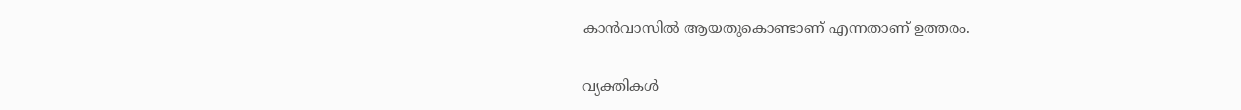കാന്‍വാസില്‍ ആയതുകൊണ്ടാണ് എന്നതാണ് ഉത്തരം.

വ്യക്തികള്‍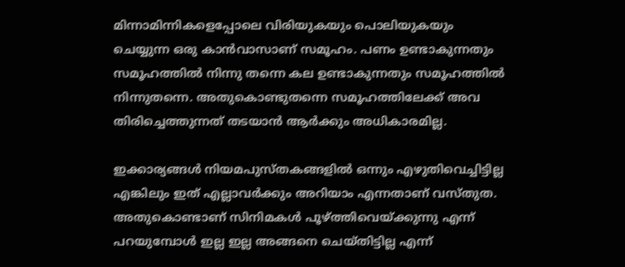മിന്നാമിന്നികളെപ്പോലെ വിരിയുകയും പൊലിയുകയും ചെയ്യുന്ന ഒരു കാന്‍വാസാണ് സമൂഹം. പണം ഉണ്ടാകുന്നതും സമൂഹത്തില്‍ നിന്നു തന്നെ കല ഉണ്ടാകുന്നതും സമൂഹത്തില്‍ നിന്നുതന്നെ. അതുകൊണ്ടുതന്നെ സമൂഹത്തിലേക്ക് അവ തിരിച്ചെത്തുന്നത് തടയാന്‍ ആര്‍ക്കും അധികാരമില്ല.

ഇക്കാര്യങ്ങള്‍ നിയമപുസ്തകങ്ങളില്‍ ഒന്നും എഴുതിവെച്ചിട്ടില്ല എങ്കിലും ഇത് എല്ലാവര്‍ക്കും അറിയാം എന്നതാണ് വസ്തുത. അതുകൊണ്ടാണ് സിനിമകള്‍ പൂഴ്ത്തിവെയ്ക്കുന്നു എന്ന് പറയുമ്പോള്‍ ഇല്ല ഇല്ല അങ്ങനെ ചെയ്തിട്ടില്ല എന്ന്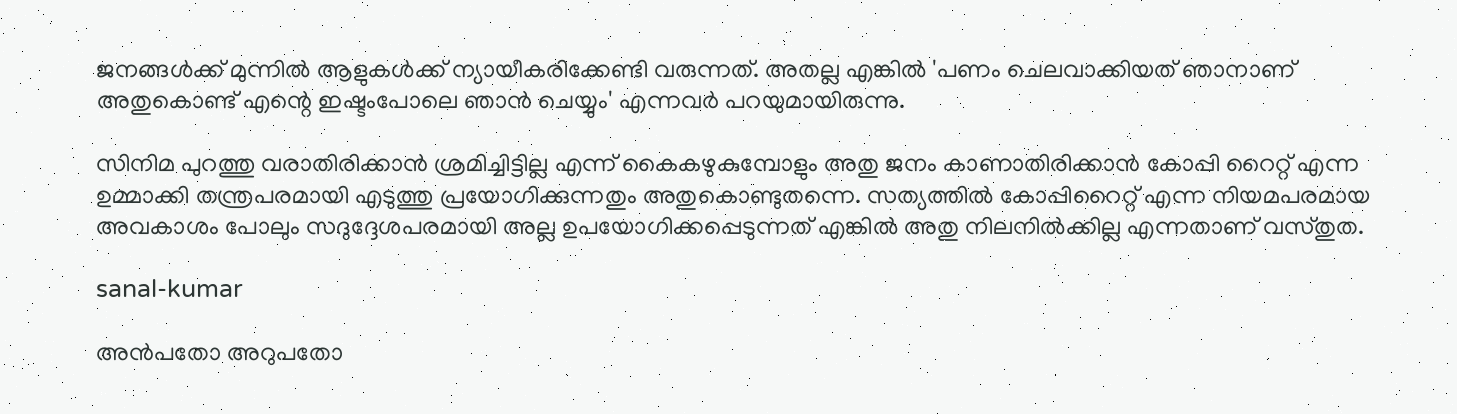ജനങ്ങള്‍ക്ക് മുന്നില്‍ ആളുകള്‍ക്ക് ന്യായീകരിക്കേണ്ടി വരുന്നത്. അതല്ല എങ്കില്‍ 'പണം ചെലവാക്കിയത് ഞാനാണ് അതുകൊണ്ട് എന്റെ ഇഷ്ടംപോലെ ഞാന്‍ ചെയ്യും' എന്നവര്‍ പറയുമായിരുന്നു.

സിനിമ പുറത്തു വരാതിരിക്കാന്‍ ശ്രമിച്ചിട്ടില്ല എന്ന് കൈകഴുകുമ്പോളും അതു ജനം കാണാതിരിക്കാന്‍ കോപ്പി റൈറ്റ് എന്ന ഉമ്മാക്കി തന്ത്രപരമായി എടുത്തു പ്രയോഗിക്കുന്നതും അതുകൊണ്ടുതന്നെ. സത്യത്തില്‍ കോപ്പിറൈറ്റ് എന്ന നിയമപരമായ അവകാശം പോലും സദുദ്ദേശപരമായി അല്ല ഉപയോഗിക്കപ്പെടുന്നത് എങ്കില്‍ അതു നിലനില്‍ക്കില്ല എന്നതാണ് വസ്തുത.

sanal-kumar

അന്‍പതോ അറുപതോ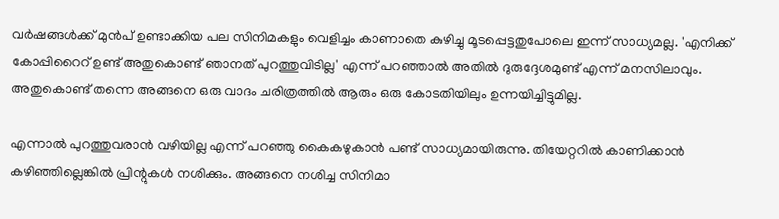വര്‍ഷങ്ങള്‍ക്ക് മുന്‍പ് ഉണ്ടാക്കിയ പല സിനിമകളും വെളിച്ചം കാണാതെ കുഴിച്ചു മൂടപ്പെട്ടതുപോലെ ഇന്ന് സാധ്യമല്ല. 'എനിക്ക് കോപ്പിറൈറ് ഉണ്ട് അതുകൊണ്ട് ഞാനത് പുറത്തുവിടില്ല' എന്ന് പറഞ്ഞാല്‍ അതില്‍ ദുരുദ്ദേശമുണ്ട് എന്ന് മനസിലാവും. അതുകൊണ്ട് തന്നെ അങ്ങനെ ഒരു വാദം ചരിത്രത്തില്‍ ആരും ഒരു കോടതിയിലും ഉന്നയിച്ചിട്ടുമില്ല.

എന്നാല്‍ പുറത്തുവരാന്‍ വഴിയില്ല എന്ന് പറഞ്ഞു കൈകഴുകാന്‍ പണ്ട് സാധ്യമായിരുന്നു. തിയേറ്ററില്‍ കാണിക്കാന്‍ കഴിഞ്ഞില്ലെങ്കില്‍ പ്രിന്റുകള്‍ നശിക്കും. അങ്ങനെ നശിച്ച സിനിമാ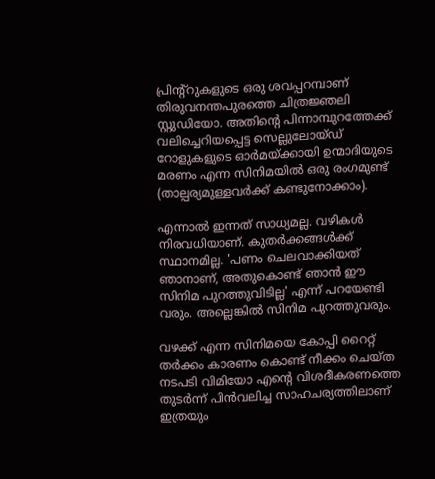പ്രിന്റ്‌റുകളുടെ ഒരു ശവപ്പറമ്പാണ് തിരുവനന്തപുരത്തെ ചിത്രജ്ഞലി സ്റ്റുഡിയോ. അതിന്റെ പിന്നാമ്പുറത്തേക്ക് വലിച്ചെറിയപ്പെട്ട സെല്ലുലോയ്ഡ് റോളുകളുടെ ഓര്‍മയ്ക്കായി ഉന്മാദിയുടെ മരണം എന്ന സിനിമയില്‍ ഒരു രംഗമുണ്ട് (താല്പര്യമുള്ളവര്‍ക്ക് കണ്ടുനോക്കാം).

എന്നാല്‍ ഇന്നത് സാധ്യമല്ല. വഴികള്‍ നിരവധിയാണ്. കുതര്‍ക്കങ്ങള്‍ക്ക് സ്ഥാനമില്ല. 'പണം ചെലവാക്കിയത് ഞാനാണ്, അതുകൊണ്ട് ഞാന്‍ ഈ സിനിമ പുറത്തുവിടില്ല' എന്ന് പറയേണ്ടി വരും. അല്ലെങ്കില്‍ സിനിമ പുറത്തുവരും.

വഴക്ക് എന്ന സിനിമയെ കോപ്പി റൈറ്റ് തര്‍ക്കം കാരണം കൊണ്ട് നീക്കം ചെയ്ത നടപടി വിമിയോ എന്റെ വിശദീകരണത്തെ തുടര്‍ന്ന് പിന്‍വലിച്ച സാഹചര്യത്തിലാണ് ഇത്രയും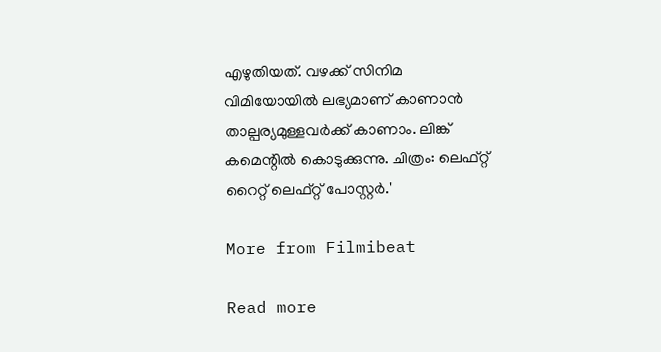എഴുതിയത്. വഴക്ക് സിനിമ വിമിയോയില്‍ ലഭ്യമാണ് കാണാന്‍ താല്പര്യമുള്ളവര്‍ക്ക് കാണാം. ലിങ്ക് കമെന്റില്‍ കൊടുക്കുന്നു. ചിത്രം: ലെഫ്റ്റ് റൈറ്റ് ലെഫ്റ്റ് പോസ്റ്റര്‍.'

More from Filmibeat

Read more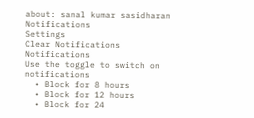about: sanal kumar sasidharan
Notifications
Settings
Clear Notifications
Notifications
Use the toggle to switch on notifications
  • Block for 8 hours
  • Block for 12 hours
  • Block for 24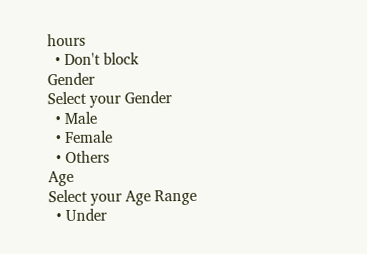hours
  • Don't block
Gender
Select your Gender
  • Male
  • Female
  • Others
Age
Select your Age Range
  • Under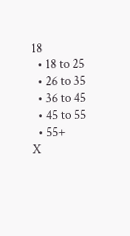18
  • 18 to 25
  • 26 to 35
  • 36 to 45
  • 45 to 55
  • 55+
X